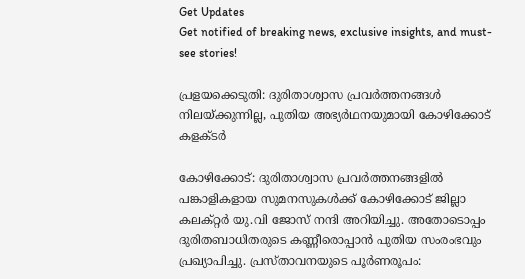Get Updates
Get notified of breaking news, exclusive insights, and must-see stories!

പ്രളയക്കെടുതി: ദുരിതാശ്വാസ പ്രവർത്തനങ്ങൾ നിലയ്ക്കുന്നില്ല, പുതിയ അഭ്യർഥനയുമായി കോഴിക്കോട് കളക്ടര്‍

കോഴിക്കോട്: ദുരിതാശ്വാസ പ്രവർത്തനങ്ങളിൽ പങ്കാളികളായ സുമനസുകൾക്ക് കോഴിക്കോട് ജില്ലാ കലക്റ്റർ യു.വി ജോസ് നന്ദി അറിയിച്ചു. അതോടൊപ്പം ദുരിതബാധിതരുടെ കണ്ണീരൊപ്പാൻ പുതിയ സംരംഭവും പ്രഖ്യാപിച്ചു. പ്രസ്താവനയുടെ പൂർണരൂപം: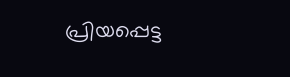പ്രിയപ്പെട്ട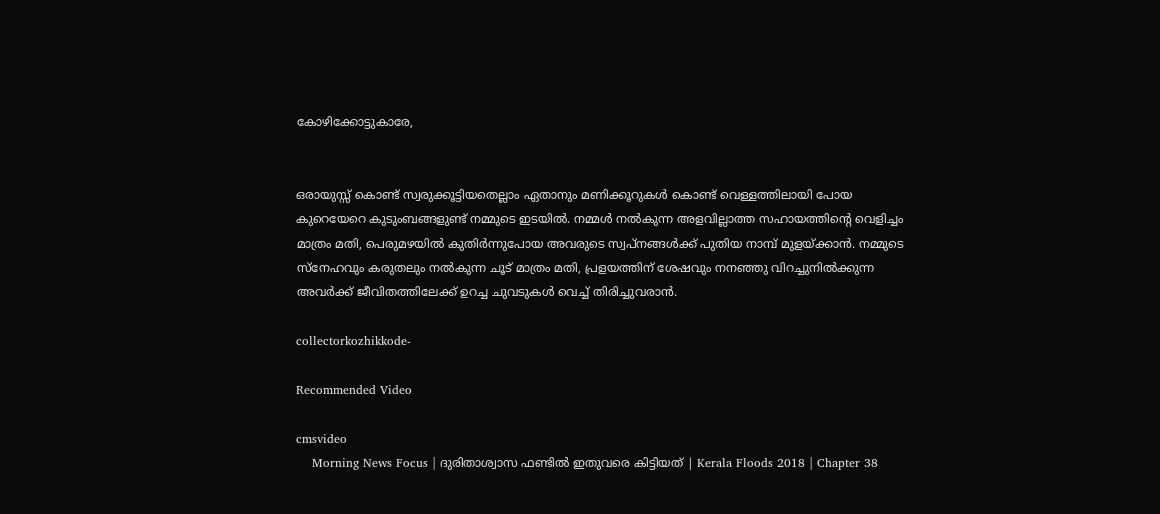കോഴിക്കോട്ടുകാരേ,


ഒരായുസ്സ് കൊണ്ട് സ്വരുക്കൂട്ടിയതെല്ലാം ഏതാനും മണിക്കൂറുകൾ കൊണ്ട് വെള്ളത്തിലായി പോയ കുറെയേറെ കുടുംബങ്ങളുണ്ട് നമ്മുടെ ഇടയിൽ. നമ്മൾ നൽകുന്ന അളവില്ലാത്ത സഹായത്തിന്റെ വെളിച്ചം മാത്രം മതി, പെരുമഴയിൽ കുതിർന്നുപോയ അവരുടെ സ്വപ്നങ്ങൾക്ക് പുതിയ നാമ്പ് മുളയ്‌ക്കാൻ. നമ്മുടെ സ്നേഹവും കരുതലും നൽകുന്ന ചൂട് മാത്രം മതി, പ്രളയത്തിന് ശേഷവും നനഞ്ഞു വിറച്ചുനിൽക്കുന്ന അവർക്ക് ജീവിതത്തിലേക്ക് ഉറച്ച ചുവടുകൾ വെച്ച് തിരിച്ചുവരാൻ.

collectorkozhikkode-

Recommended Video

cmsvideo
    Morning News Focus | ദുരിതാശ്വാസ ഫണ്ടിൽ ഇതുവരെ കിട്ടിയത് | Kerala Floods 2018 | Chapter 38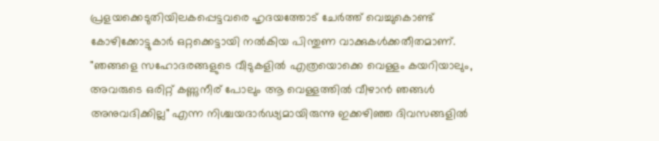പ്രളയക്കെടുതിയിലകപ്പെട്ടവരെ ഹൃദയത്തോട് ചേർത്ത് വെച്ചുകൊണ്ട് കോഴിക്കോട്ടുകാർ ഒറ്റക്കെട്ടായി നൽകിയ പിന്തുണ വാക്കുകൾക്കതീതമാണ്. "ഞങ്ങളെ സഹോദരങ്ങളുടെ വീടുകളിൽ എത്രയൊക്കെ വെള്ളം കയറിയാലും, അവരുടെ ഒരിറ്റ് കണ്ണുനീര് പോലും ആ വെള്ളത്തിൽ വീഴാൻ ഞങ്ങൾ അനുവദിക്കില്ല" എന്ന നിശ്ചയദാർഢ്യമായിരുന്നു ഇക്കഴിഞ്ഞ ദിവസങ്ങളിൽ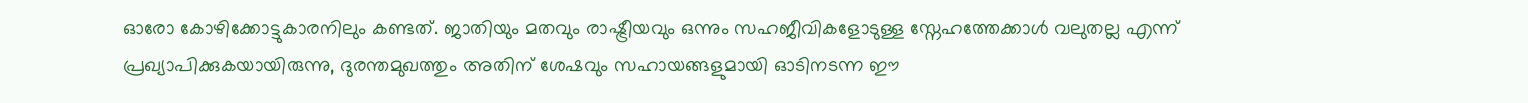ഓരോ കോഴിക്കോട്ടുകാരനിലും കണ്ടത്. ജാതിയും മതവും രാഷ്ട്രീയവും ഒന്നും സഹജീവികളോടുള്ള സ്നേഹത്തേക്കാൾ വലുതല്ല എന്ന് പ്രഖ്യാപിക്കുകയായിരുന്നു, ദുരന്തമുഖത്തും അതിന് ശേഷവും സഹായങ്ങളുമായി ഓടിനടന്ന ഈ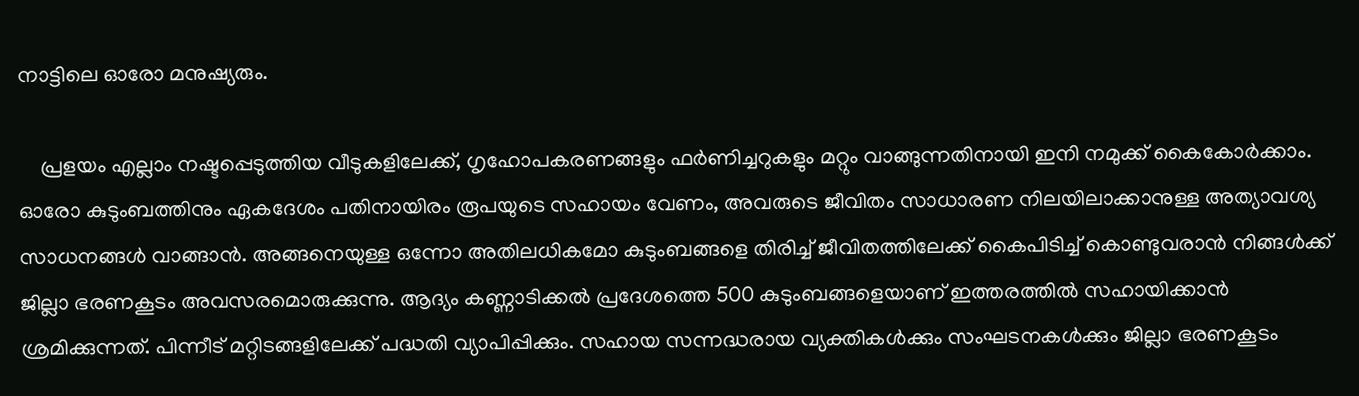നാട്ടിലെ ഓരോ മനുഷ്യരും.

    പ്രളയം എല്ലാം നഷ്ടപ്പെടുത്തിയ വീടുകളിലേക്ക്, ഗൃഹോപകരണങ്ങളും ഫർണിച്ചറുകളും മറ്റും വാങ്ങുന്നതിനായി ഇനി നമുക്ക് കൈകോർക്കാം. ഓരോ കുടുംബത്തിനും ഏകദേശം പതിനായിരം രൂപയുടെ സഹായം വേണം, അവരുടെ ജീവിതം സാധാരണ നിലയിലാക്കാനുള്ള അത്യാവശ്യ സാധനങ്ങൾ വാങ്ങാൻ. അങ്ങനെയുള്ള ഒന്നോ അതിലധികമോ കുടുംബങ്ങളെ തിരിച്ച് ജീവിതത്തിലേക്ക് കൈപിടിച്ച് കൊണ്ടുവരാൻ നിങ്ങൾക്ക് ജില്ലാ ഭരണകൂടം അവസരമൊരുക്കുന്നു. ആദ്യം കണ്ണാടിക്കൽ പ്രദേശത്തെ 500 കുടുംബങ്ങളെയാണ് ഇത്തരത്തിൽ സഹായിക്കാൻ ശ്രമിക്കുന്നത്. പിന്നീട് മറ്റിടങ്ങളിലേക്ക് പദ്ധതി വ്യാപിപ്പിക്കും. സഹായ സന്നദ്ധരായ വ്യക്തികൾക്കും സംഘടനകൾക്കും ജില്ലാ ഭരണകൂടം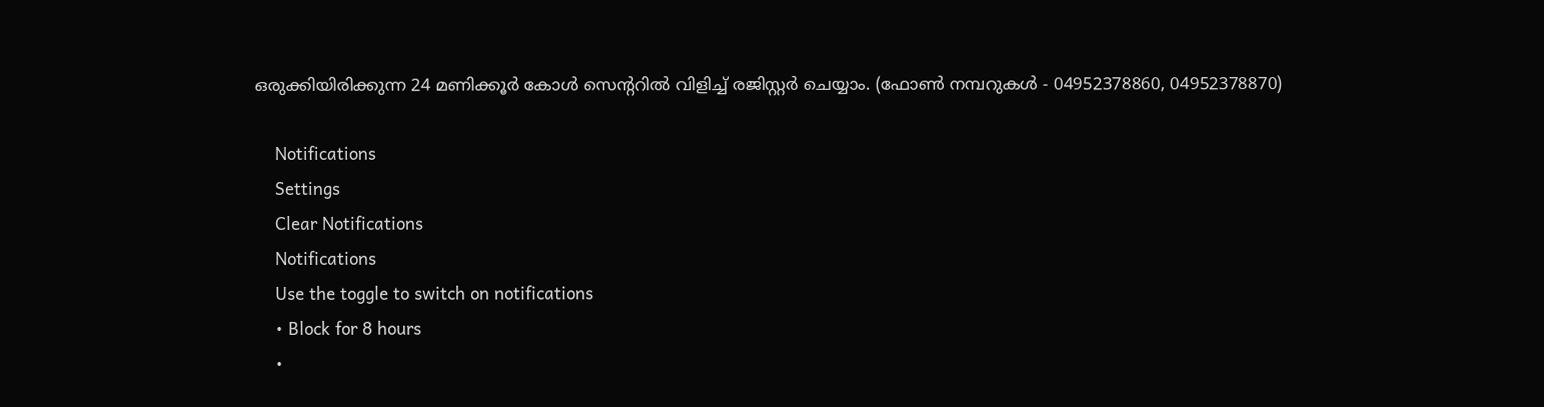ഒരുക്കിയിരിക്കുന്ന 24 മണിക്കൂർ കോൾ സെന്ററിൽ വിളിച്ച് രജിസ്റ്റർ ചെയ്യാം. (ഫോൺ നമ്പറുകൾ - 04952378860, 04952378870)

    Notifications
    Settings
    Clear Notifications
    Notifications
    Use the toggle to switch on notifications
    • Block for 8 hours
    •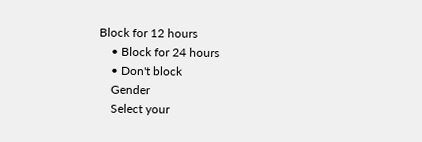Block for 12 hours
    • Block for 24 hours
    • Don't block
    Gender
    Select your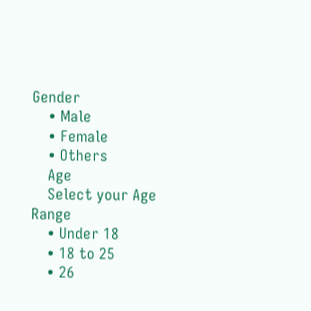Gender
    • Male
    • Female
    • Others
    Age
    Select your Age Range
    • Under 18
    • 18 to 25
    • 26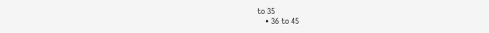to 35
    • 36 to 45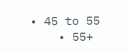• 45 to 55
    • 55+